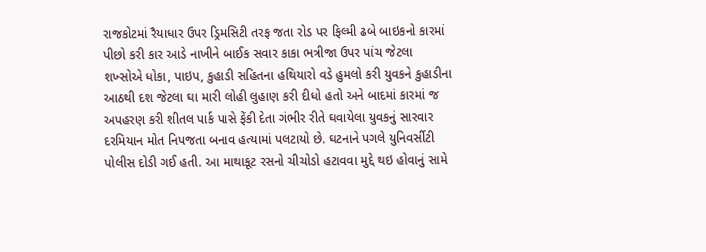રાજકોટમાં રૈયાધાર ઉપર ડ્રિમસિટી તરફ જતા રોડ પર ફિલ્મી ઢબે બાઇકનો કારમાં પીછો કરી કાર આડે નાખીને બાઈક સવાર કાકા ભત્રીજા ઉપર પાંચ જેટલા શખ્સોએ ધોકા, પાઇપ, કુહાડી સહિતના હથિયારો વડે હુમલો કરી યુવકને કુહાડીના આઠથી દશ જેટલા ઘા મારી લોહી લુહાણ કરી દીધો હતો અને બાદમાં કારમાં જ અપહરણ કરી શીતલ પાર્ક પાસે ફેંકી દેતા ગંભીર રીતે ઘવાયેલા યુવકનું સારવાર દરમિયાન મોત નિપજતા બનાવ હત્યામાં પલટાયો છે. ઘટનાને પગલે યુનિવર્સીટી પોલીસ દોડી ગઈ હતી. આ માથાકૂટ રસનો ચીચોડો હટાવવા મુદ્દે થઇ હોવાનું સામે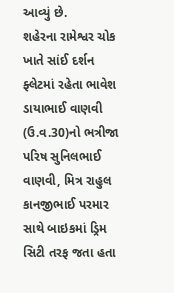આવ્યું છે.
શહેરના રામેશ્વર ચોક ખાતે સાંઈ દર્શન ફ્લેટમાં રહેતા ભાવેશ ડાયાભાઈ વાણવી (ઉ.વ.30)નો ભત્રીજા પરિષ સુનિલભાઈ વાણવી, મિત્ર રાહુલ કાનજીભાઈ પરમાર સાથે બાઇકમાં ડ્રિમ સિટી તરફ જતા હતા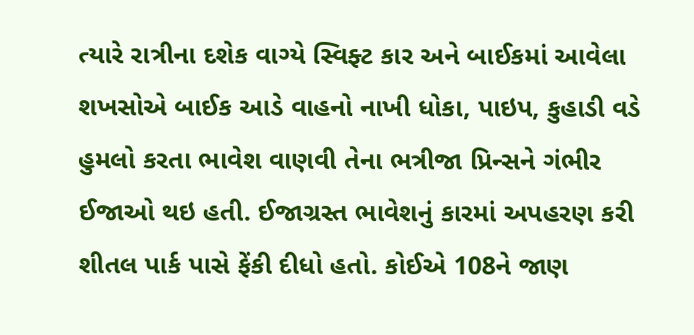ત્યારે રાત્રીના દશેક વાગ્યે સ્વિફ્ટ કાર અને બાઈકમાં આવેલા શખસોએ બાઈક આડે વાહનો નાખી ધોકા, પાઇપ, કુહાડી વડે હુમલો કરતા ભાવેશ વાણવી તેના ભત્રીજા પ્રિન્સને ગંભીર ઈજાઓ થઇ હતી. ઈજાગ્રસ્ત ભાવેશનું કારમાં અપહરણ કરી શીતલ પાર્ક પાસે ફેંકી દીધો હતો. કોઈએ 108ને જાણ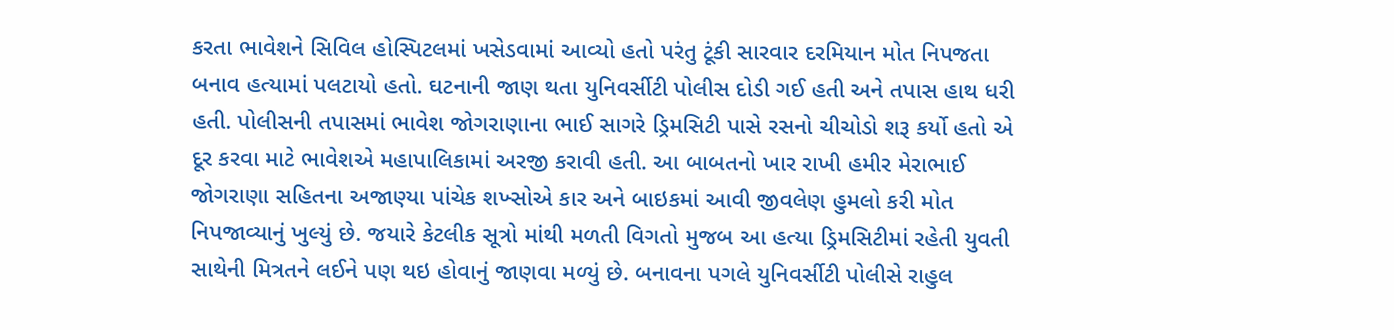કરતા ભાવેશને સિવિલ હોસ્પિટલમાં ખસેડવામાં આવ્યો હતો પરંતુ ટૂંકી સારવાર દરમિયાન મોત નિપજતા બનાવ હત્યામાં પલટાયો હતો. ઘટનાની જાણ થતા યુનિવર્સીટી પોલીસ દોડી ગઈ હતી અને તપાસ હાથ ધરી હતી. પોલીસની તપાસમાં ભાવેશ જોગરાણાના ભાઈ સાગરે ડ્રિમસિટી પાસે રસનો ચીચોડો શરૂ કર્યો હતો એ દૂર કરવા માટે ભાવેશએ મહાપાલિકામાં અરજી કરાવી હતી. આ બાબતનો ખાર રાખી હમીર મેરાભાઈ જોગરાણા સહિતના અજાણ્યા પાંચેક શખ્સોએ કાર અને બાઇકમાં આવી જીવલેણ હુમલો કરી મોત નિપજાવ્યાનું ખુલ્યું છે. જયારે કેટલીક સૂત્રો માંથી મળતી વિગતો મુજબ આ હત્યા ડ્રિમસિટીમાં રહેતી યુવતી સાથેની મિત્રતને લઈને પણ થઇ હોવાનું જાણવા મળ્યું છે. બનાવના પગલે યુનિવર્સીટી પોલીસે રાહુલ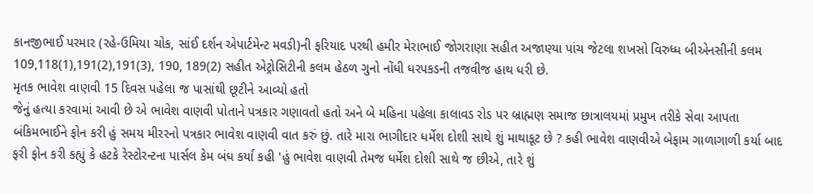કાનજીભાઈ પરમાર (રહે-ઉમિયા ચોક, સાંઈ દર્શન એપાર્ટમેન્ટ મવડી)ની ફરિયાદ પરથી હમીર મેરાભાઈ જોગરાણા સહીત અજાણ્યા પાંચ જેટલા શખસો વિરુધ્ધ બીએનસીની કલમ 109,118(1),191(2),191(3), 190, 189(2) સહીત એટ્રોસિટીની કલમ હેઠળ ગુનો નોંધી ધરપકડની તજવીજ હાથ ધરી છે.
મૃતક ભાવેશ વાણવી 15 દિવસ પહેલા જ પાસાંથી છૂટીને આવ્યો હતો
જેનું હત્યા કરવામાં આવી છે એ ભાવેશ વાણવી પોતાને પત્રકાર ગણાવતો હતો અને બે મહિના પહેલા કાલાવડ રોડ પર બ્રાહ્મણ સમાજ છાત્રાલયમાં પ્રમુખ તરીકે સેવા આપતા બંકિમભાઈને ફોન કરી હું સમય મીરરનો પત્રકાર ભાવેશ વાણવી વાત કરું છું. તારે મારા ભાગીદાર ધર્મેશ દોશી સાથે શું માથાકૂટ છે ? કહી ભાવેશ વાણવીએ બેફામ ગાળાગાળી કર્યા બાદ ફરી ફોન કરી કહ્યું કે હટકે રેસ્ટોરન્ટના પાર્સલ કેમ બંધ કર્યા કહી 'હું ભાવેશ વાણવી તેમજ ધર્મેશ દોશી સાથે જ છીએ, તારે શું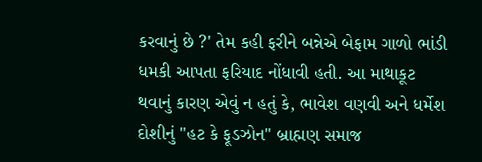કરવાનું છે ?' તેમ કહી ફરીને બન્નેએ બેફામ ગાળો ભાંડી ધમકી આપતા ફરિયાદ નોંધાવી હતી. આ માથાકૂટ થવાનું કારણ એવું ન હતું કે, ભાવેશ વણવી અને ધર્મેશ દોશીનું "હટ કે ફૂડઝોન" બ્રાહ્મણ સમાજ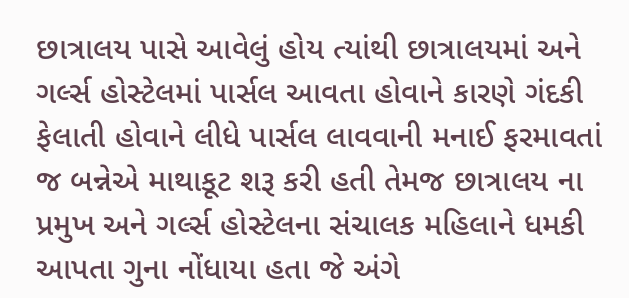છાત્રાલય પાસે આવેલું હોય ત્યાંથી છાત્રાલયમાં અને ગર્લ્સ હોસ્ટેલમાં પાર્સલ આવતા હોવાને કારણે ગંદકી ફેલાતી હોવાને લીધે પાર્સલ લાવવાની મનાઈ ફરમાવતાં જ બન્નેએ માથાકૂટ શરૂ કરી હતી તેમજ છાત્રાલય ના પ્રમુખ અને ગર્લ્સ હોસ્ટેલના સંચાલક મહિલાને ધમકી આપતા ગુના નોંધાયા હતા જે અંગે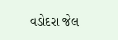વડોદરા જેલ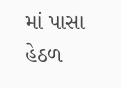માં પાસા હેઠળ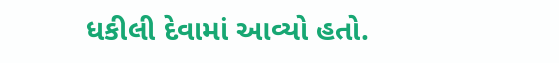ધકીલી દેવામાં આવ્યો હતો.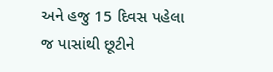અને હજુ 15 દિવસ પહેલા જ પાસાંથી છૂટીને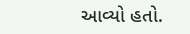આવ્યો હતો.